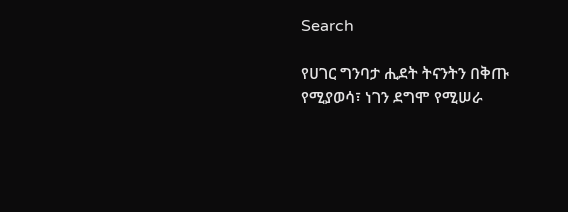Search

የሀገር ግንባታ ሒደት ትናንትን በቅጡ የሚያወሳ፣ ነገን ደግሞ የሚሠራ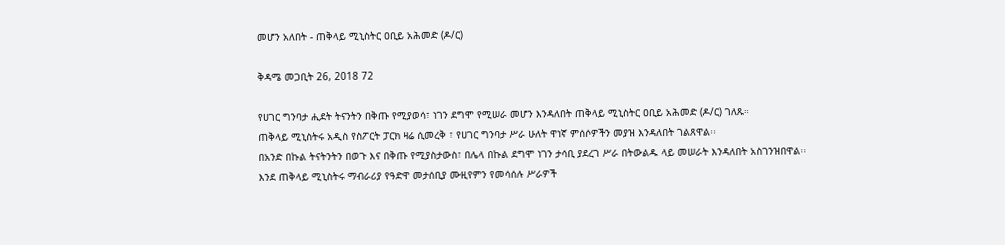መሆን አለበት - ጠቅላይ ሚኒስትር ዐቢይ አሕመድ (ዶ/ር)

ቅዳሜ መጋቢት 26, 2018 72

የሀገር ግንባታ ሒደት ትናንትን በቅጡ የሚያወሳ፣ ነገን ደግሞ የሚሠራ መሆን እንዳለበት ጠቅላይ ሚኒስትር ዐቢይ አሕመድ (ዶ/ር) ገለጹ።
ጠቅላይ ሚኒስትሩ አዲስ የስፖርት ፓርክ ዛሬ ሲመረቅ ፣ የሀገር ግንባታ ሥራ ሁለት ዋነኛ ምሰሶዎችን መያዝ እንዳለበት ገልጸዋል፡፡
በአንድ በኩል ትናትንትን በወጉ እና በቅጡ የሚያስታውስ፣ በሌላ በኩል ደግሞ ነገን ታሳቢ ያደረገ ሥራ በትውልዱ ላይ መሠራት እንዳለበት አስገንዝበዋል፡፡
እንደ ጠቅላይ ሚኒስትሩ ማብራሪያ የዓድዋ መታሰቢያ ሙዚየምን የመሳሰሉ ሥራዎች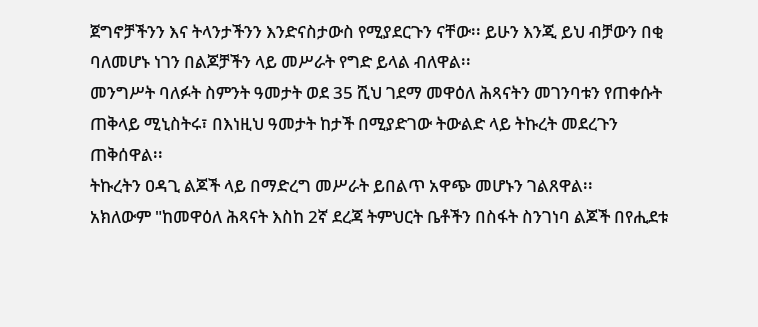ጀግኖቻችንን እና ትላንታችንን እንድናስታውስ የሚያደርጉን ናቸው፡፡ ይሁን እንጂ ይህ ብቻውን በቂ ባለመሆኑ ነገን በልጆቻችን ላይ መሥራት የግድ ይላል ብለዋል፡፡
መንግሥት ባለፉት ስምንት ዓመታት ወደ 35 ሺህ ገደማ መዋዕለ ሕጻናትን መገንባቱን የጠቀሱት ጠቅላይ ሚኒስትሩ፣ በእነዚህ ዓመታት ከታች በሚያድገው ትውልድ ላይ ትኩረት መደረጉን ጠቅሰዋል፡፡
ትኩረትን ዐዳጊ ልጆች ላይ በማድረግ መሥራት ይበልጥ አዋጭ መሆኑን ገልጸዋል፡፡
አክለውም "ከመዋዕለ ሕጻናት እስከ 2ኛ ደረጃ ትምህርት ቤቶችን በስፋት ስንገነባ ልጆች በየሒደቱ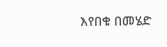እየበቁ በመሄድ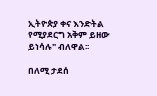ኢትዮጵያ ቀና እንድትል የሚያደርግ አቅም ይዘው ይነሳሉ" ብለዋል፡፡

በለሚ ታደሰ